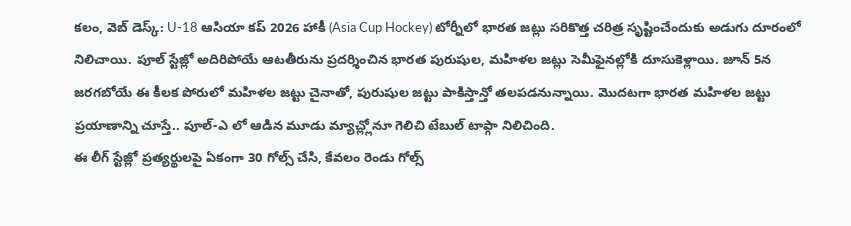కలం, వెబ్ డెస్క్: U-18 ఆసియా కప్ 2026 హాకీ (Asia Cup Hockey) టోర్నీలో భారత జట్లు సరికొత్త చరిత్ర సృష్టించేందుకు అడుగు దూరంలో నిలిచాయి. పూల్ స్టేజ్లో అదిరిపోయే ఆటతీరును ప్రదర్శించిన భారత పురుషుల, మహిళల జట్లు సెమీఫైనల్లోకి దూసుకెళ్లాయి. జూన్ 5న జరగబోయే ఈ కీలక పోరులో మహిళల జట్టు చైనాతో, పురుషుల జట్టు పాకిస్తాన్తో తలపడనున్నాయి. మొదటగా భారత మహిళల జట్టు ప్రయాణాన్ని చూస్తే.. పూల్-ఎ లో ఆడిన మూడు మ్యాచ్ల్లోనూ గెలిచి టేబుల్ టాప్గా నిలిచింది.
ఈ లీగ్ స్టేజ్లో ప్రత్యర్థులపై ఏకంగా 30 గోల్స్ చేసి, కేవలం రెండు గోల్స్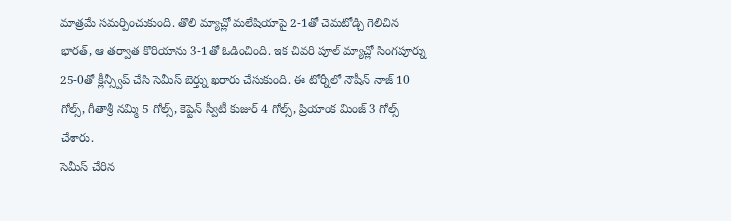మాత్రమే సమర్పించుకుంది. తొలి మ్యాచ్లో మలేషియాపై 2-1తో చెమటోడ్చి గెలిచిన భారత్, ఆ తర్వాత కొరియాను 3-1తో ఓడించింది. ఇక చివరి పూల్ మ్యాచ్లో సింగపూర్ను 25-0తో క్లీన్స్వీప్ చేసి సెమీస్ బెర్త్ను ఖరారు చేసుకుంది. ఈ టోర్నీలో నౌషీన్ నాజ్ 10 గోల్స్, గీతాశ్రీ నమ్మి 5 గోల్స్, కెప్టెన్ స్వీటీ కుజుర్ 4 గోల్స్, ప్రియాంక మింజ్ 3 గోల్స్ చేశారు.
సెమీస్ చేరిన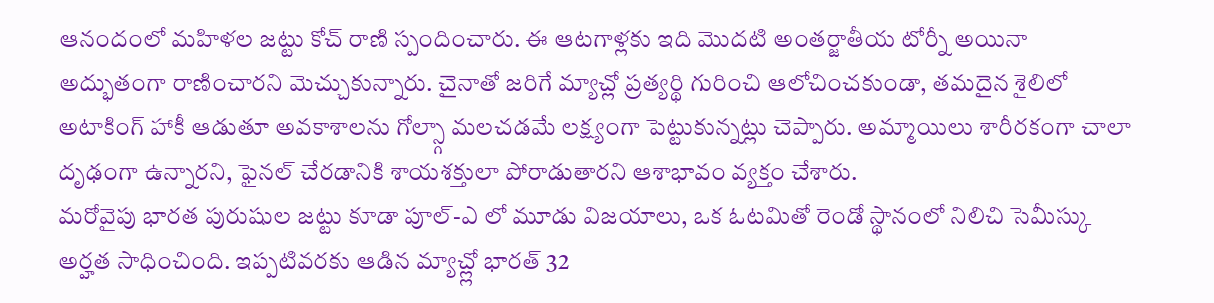ఆనందంలో మహిళల జట్టు కోచ్ రాణి స్పందించారు. ఈ ఆటగాళ్లకు ఇది మొదటి అంతర్జాతీయ టోర్నీ అయినా అద్భుతంగా రాణించారని మెచ్చుకున్నారు. చైనాతో జరిగే మ్యాచ్లో ప్రత్యర్థి గురించి ఆలోచించకుండా, తమదైన శైలిలో అటాకింగ్ హాకీ ఆడుతూ అవకాశాలను గోల్స్గా మలచడమే లక్ష్యంగా పెట్టుకున్నట్లు చెప్పారు. అమ్మాయిలు శారీరకంగా చాలా దృఢంగా ఉన్నారని, ఫైనల్ చేరడానికి శాయశక్తులా పోరాడుతారని ఆశాభావం వ్యక్తం చేశారు.
మరోవైపు భారత పురుషుల జట్టు కూడా పూల్-ఎ లో మూడు విజయాలు, ఒక ఓటమితో రెండో స్థానంలో నిలిచి సెమీస్కు అర్హత సాధించింది. ఇప్పటివరకు ఆడిన మ్యాచ్ల్లో భారత్ 32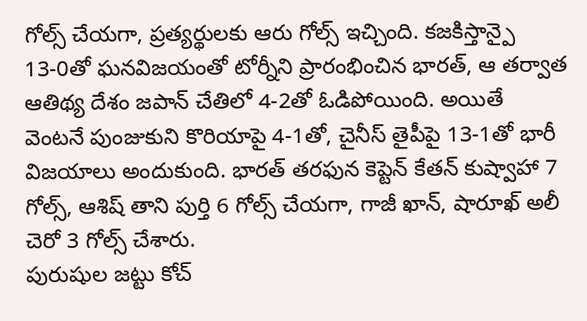గోల్స్ చేయగా, ప్రత్యర్థులకు ఆరు గోల్స్ ఇచ్చింది. కజకిస్తాన్పై 13-0తో ఘనవిజయంతో టోర్నీని ప్రారంభించిన భారత్, ఆ తర్వాత ఆతిథ్య దేశం జపాన్ చేతిలో 4-2తో ఓడిపోయింది. అయితే వెంటనే పుంజుకుని కొరియాపై 4-1తో, చైనీస్ తైపీపై 13-1తో భారీ విజయాలు అందుకుంది. భారత్ తరఫున కెప్టెన్ కేతన్ కుష్వాహా 7 గోల్స్, ఆశిష్ తాని పుర్తి 6 గోల్స్ చేయగా, గాజీ ఖాన్, షారూఖ్ అలీ చెరో 3 గోల్స్ చేశారు.
పురుషుల జట్టు కోచ్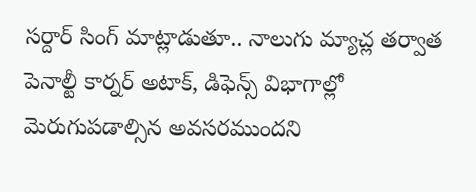సర్దార్ సింగ్ మాట్లాడుతూ.. నాలుగు మ్యాచ్ల తర్వాత పెనాల్టీ కార్నర్ అటాక్, డిఫెన్స్ విభాగాల్లో మెరుగుపడాల్సిన అవసరముందని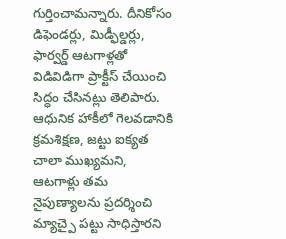గుర్తించామన్నారు. దీనికోసం డిఫెండర్లు, మిడ్ఫీల్డర్లు, ఫార్వర్డ్ ఆటగాళ్లతో విడివిడిగా ప్రాక్టీస్ చేయించి సిద్ధం చేసినట్లు తెలిపారు. ఆధునిక హాకీలో గెలవడానికి క్రమశిక్షణ, జట్టు ఐక్యత చాలా ముఖ్యమని, ఆటగాళ్లు తమ నైపుణ్యాలను ప్రదర్శించి మ్యాచ్పై పట్టు సాధిస్తారని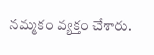నమ్మకం వ్యక్తం చేశారు.